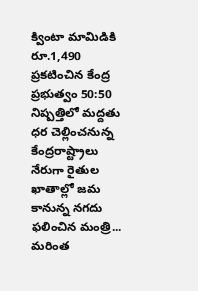క్వింటా మామిడికి రూ.1,490 ప్రకటించిన కేంద్ర ప్రభుత్వం 50:50 నిష్పత్తిలో మద్దతు ధర చెల్లించనున్న కేంద్రరాష్ట్రాలు నేరుగా రైతుల ఖాతాల్లో జమ కానున్న నగదు ఫలించిన మంత్రి...
మరింత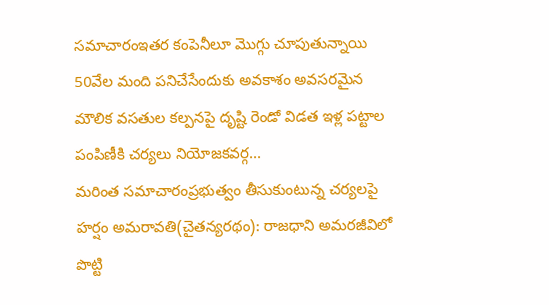సమాచారంఇతర కంపెనీలూ మొగ్గు చూపుతున్నాయి 50వేల మంది పనిచేసేందుకు అవకాశం అవసరమైన మౌలిక వసతుల కల్పనపై దృష్టి రెండో విడత ఇళ్ల పట్టాల పంపిణీకి చర్యలు నియోజకవర్గ...
మరింత సమాచారంప్రభుత్వం తీసుకుంటున్న చర్యలపై హర్షం అమరావతి(చైతన్యరథం): రాజధాని అమరజీవిలో పొట్టి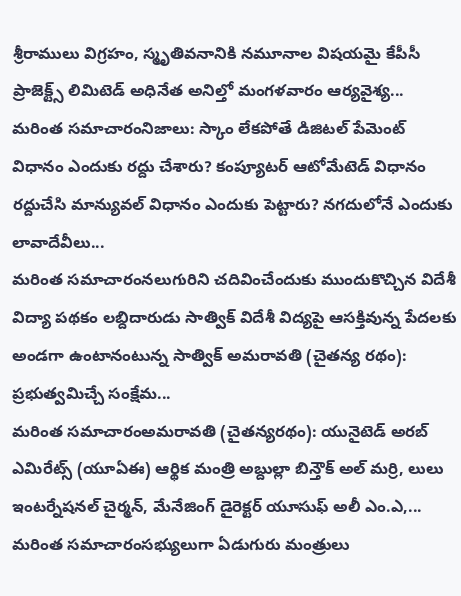శ్రీరాములు విగ్రహం, స్మృతివనానికి నమూనాల విషయమై కేపీసీ ప్రాజెక్ట్స్ లిమిటెడ్ అధినేత అనిల్తో మంగళవారం ఆర్యవైశ్య...
మరింత సమాచారంనిజాలు: స్కాం లేకపోతే డిజిటల్ పేమెంట్ విధానం ఎందుకు రద్దు చేశారు? కంప్యూటర్ ఆటోమేటెడ్ విధానం రద్దుచేసి మాన్యువల్ విధానం ఎందుకు పెట్టారు? నగదులోనే ఎందుకు లావాదేవీలు...
మరింత సమాచారంనలుగురిని చదివించేందుకు ముందుకొచ్చిన విదేశీ విద్యా పథకం లబ్దిదారుడు సాత్విక్ విదేశీ విద్యపై ఆసక్తివున్న పేదలకు అండగా ఉంటానంటున్న సాత్విక్ అమరావతి (చైతన్య రథం): ప్రభుత్వమిచ్చే సంక్షేమ...
మరింత సమాచారంఅమరావతి (చైతన్యరథం): యునైటెడ్ అరబ్ ఎమిరేట్స్ (యూఏఈ) ఆర్థిక మంత్రి అబ్దుల్లా బిన్తౌక్ అల్ మర్రి, లులు ఇంటర్నేషనల్ చైర్మన్, మేనేజింగ్ డైరెక్టర్ యూసుఫ్ అలీ ఎం.ఎ,...
మరింత సమాచారంసభ్యులుగా ఏడుగురు మంత్రులు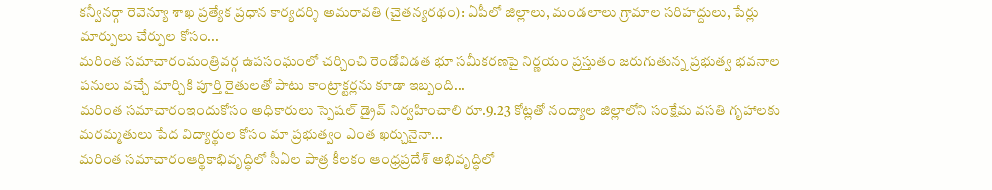కన్వీనర్గా రెవెన్యూ శాఖ ప్రత్యేక ప్రధాన కార్యదర్శి అమరావతి (చైతన్యరథం): ఏపీలో జిల్లాలు, మండలాలు గ్రామాల సరిహద్దులు, పేర్లు మార్పులు చేర్పుల కోసం...
మరింత సమాచారంమంత్రివర్గ ఉపసంఘంలో చర్చించి రెండోవిడత భూ సమీకరణపై నిర్ణయం ప్రస్తుతం జరుగుతున్న ప్రభుత్వ భవనాల పనులు వచ్చే మార్చికి పూర్తి రైతులతో పాటు కాంట్రాక్టర్లను కూడా ఇబ్బంది...
మరింత సమాచారంఇందుకోసం అధికారులు స్పెషల్ డ్రైవ్ నిర్వహించాలి రూ.9.23 కోట్లతో నంద్యాల జిల్లాలోని సంక్షేమ వసతి గృహాలకు మరమ్మతులు పేద విద్యార్థుల కోసం మా ప్రభుత్వం ఎంత ఖర్చునైనా...
మరింత సమాచారంఆర్థికాభివృద్ధిలో సీఏల పాత్ర కీలకం ఆంధ్రప్రదేశ్ అభివృద్ధిలో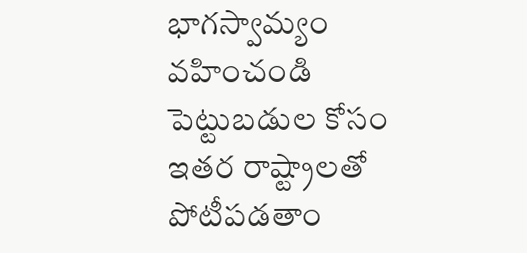భాగస్వామ్యం వహించండి పెట్టుబడుల కోసం ఇతర రాష్ట్రాలతో పోటీపడతాం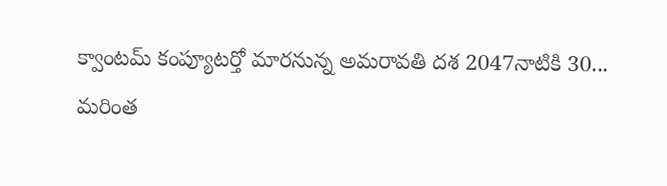క్వాంటమ్ కంప్యూటర్తో మారనున్న అమరావతి దశ 2047నాటికి 30...
మరింత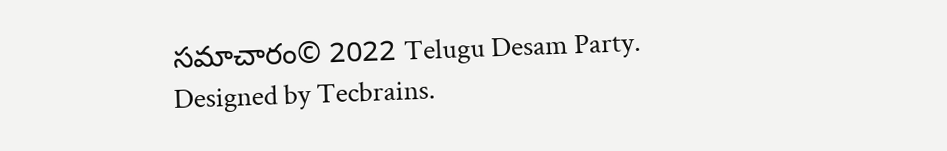సమాచారం© 2022 Telugu Desam Party. Designed by Tecbrains.